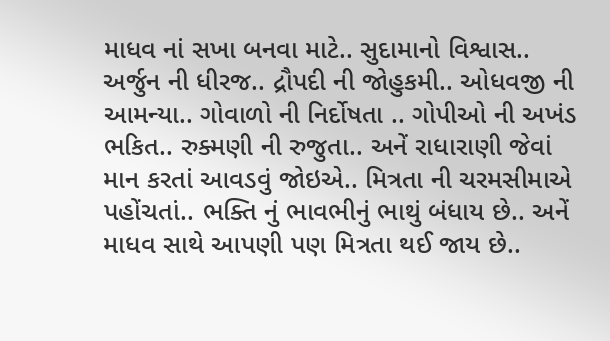માધવ નાં સખા બનવા માટે.. સુદામાનો વિશ્વાસ.. અર્જુન ની ધીરજ.. દ્રૌપદી ની જોહુકમી.. ઓધવજી ની આમન્યા.. ગોવાળો ની નિર્દોષતા .. ગોપીઓ ની અખંડ ભકિત.. રુક્મણી ની રુજુતા.. અનેં રાધારાણી જેવાં માન કરતાં આવડવું જોઇએ.. મિત્રતા ની ચરમસીમાએ પહોંચતાં.. ભક્તિ નું ભાવભીનું ભાથું બંધાય છે.. અનેં માધવ સાથે આપણી પણ મિત્રતા થઈ જાય છે..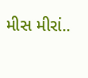મીસ મીરાં..